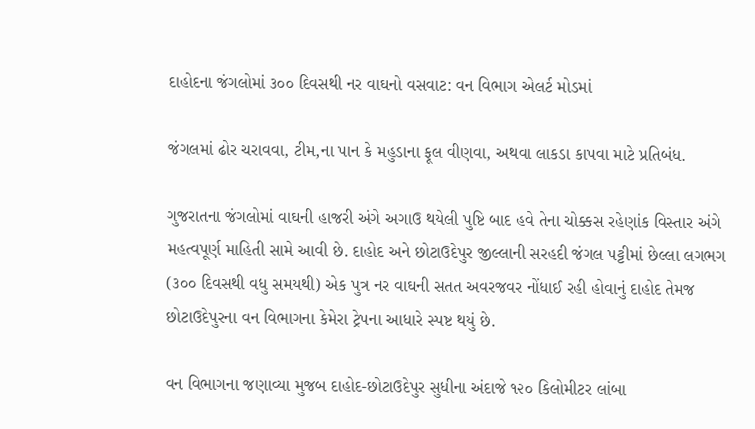દાહોદના જંગલોમાં ૩૦૦ દિવસથી નર વાઘનો વસવાટ: વન વિભાગ એલર્ટ મોડમાં

જંગલમાં ઢોર ચરાવવા, ટીમ‚ના પાન કે મહુડાના ફૂલ વીણવા, અથવા લાકડા કાપવા માટે પ્રતિબંધ.

ગુજરાતના જંગલોમાં વાઘની હાજરી અંગે અગાઉ થયેલી પુષ્ટિ બાદ હવે તેના ચોક્કસ રહેણાંક વિસ્તાર અંગે મહત્વપૂર્ણ માહિતી સામે આવી છે. દાહોદ અને છોટાઉદેપુર જીલ્લાની સરહદી જંગલ પટ્ટીમાં છેલ્લા લગભગ (૩૦૦ દિવસથી વધુ સમયથી) એક પુત્ર નર વાઘની સતત અવરજવર નોંધાઈ રહી હોવાનું દાહોદ તેમજ છોટાઉદેપુરના વન વિભાગના કેમેરા ટ્રેપના આધારે સ્પષ્ટ થયું છે.

વન વિભાગના જણાવ્યા મુજબ દાહોદ-છોટાઉદેપુર સુધીના અંદાજે ૧૨૦ કિલોમીટર લાંબા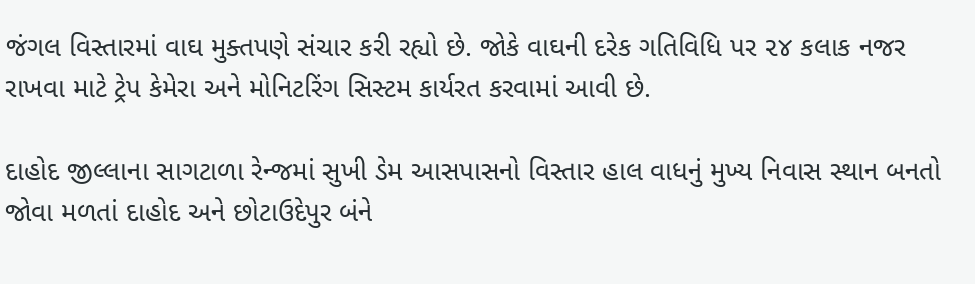જંગલ વિસ્તારમાં વાઘ મુક્તપણે સંચાર કરી રહ્યો છે. જોકે વાઘની દરેક ગતિવિધિ પર ૨૪ કલાક નજર રાખવા માટે ટ્રેપ કેમેરા અને મોનિટરિંગ સિસ્ટમ કાર્યરત કરવામાં આવી છે.

દાહોદ જીલ્લાના સાગટાળા રેન્જમાં સુખી ડેમ આસપાસનો વિસ્તાર હાલ વાધનું મુખ્ય નિવાસ સ્થાન બનતો જોવા મળતાં દાહોદ અને છોટાઉદેપુર બંને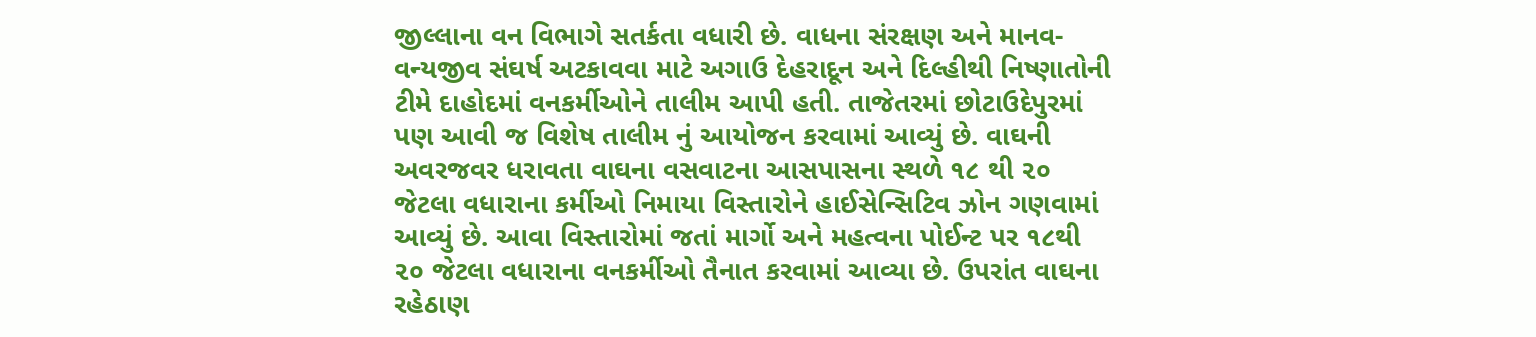જીલ્લાના વન વિભાગે સતર્કતા વધારી છે. વાધના સંરક્ષણ અને માનવ-વન્યજીવ સંઘર્ષ અટકાવવા માટે અગાઉ દેહરાદૂન અને દિલ્હીથી નિષ્ણાતોની ટીમે દાહોદમાં વનકર્મીઓને તાલીમ આપી હતી. તાજેતરમાં છોટાઉદેપુરમાં પણ આવી જ વિશેષ તાલીમ નું આયોજન કરવામાં આવ્યું છે. વાઘની અવરજવર ધરાવતા વાઘના વસવાટના આસપાસના સ્થળે ૧૮ થી ૨૦ જેટલા વધારાના કર્મીઓ નિમાયા વિસ્તારોને હાઈસેન્સિટિવ ઝોન ગણવામાં આવ્યું છે. આવા વિસ્તારોમાં જતાં માર્ગો અને મહત્વના પોઈન્ટ પર ૧૮થી ૨૦ જેટલા વધારાના વનકર્મીઓ તૈનાત કરવામાં આવ્યા છે. ઉપરાંત વાઘના રહેઠાણ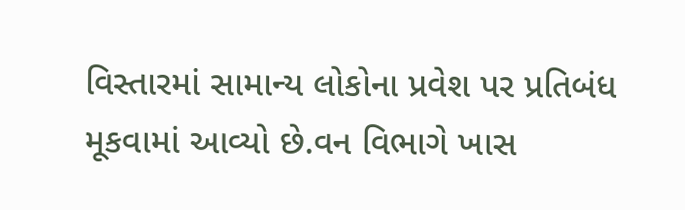વિસ્તારમાં સામાન્ય લોકોના પ્રવેશ પર પ્રતિબંધ મૂકવામાં આવ્યો છે.વન વિભાગે ખાસ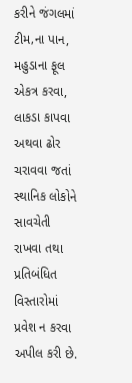કરીને જંગલમાં ટીમ‚ના પાન, મહુડાના ફૂલ એકત્ર કરવા, લાકડા કાપવા અથવા ઢોર ચરાવવા જતાં સ્થાનિક લોકોને સાવચેતી રાખવા તથા પ્રતિબંધિત વિસ્તારોમાં પ્રવેશ ન કરવા અપીલ કરી છે.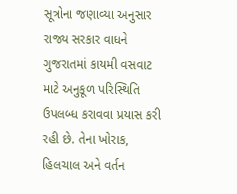સૂત્રોના જણાવ્યા અનુસાર રાજ્ય સરકાર વાધને ગુજરાતમાં કાયમી વસવાટ માટે અનુકૂળ પરિસ્થિતિ ઉપલબ્ધ કરાવવા પ્રયાસ કરી રહી છે. તેના ખોરાક, હિલચાલ અને વર્તન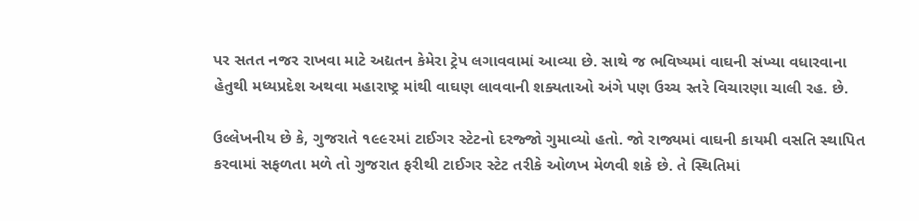પર સતત નજર રાખવા માટે અદ્યતન કેમેરા ટ્રેપ લગાવવામાં આવ્યા છે. સાથે જ ભવિષ્યમાં વાઘની સંખ્યા વધારવાના હેતુથી મધ્યપ્રદેશ અથવા મહારાષ્ટ્ર માંથી વાઘણ લાવવાની શક્યતાઓ અંગે પણ ઉચ્ચ સ્તરે વિચારણા ચાલી રહ. છે.

ઉલ્લેખનીય છે કે, ગુજરાતે ૧૯૯૨માં ટાઈગર સ્ટેટનો દરજ્જો ગુમાવ્યો હતો. જો રાજ્યમાં વાઘની કાયમી વસતિ સ્થાપિત કરવામાં સફળતા મળે તો ગુજરાત ફરીથી ટાઈગર સ્ટેટ તરીકે ઓળખ મેળવી શકે છે. તે સ્થિતિમાં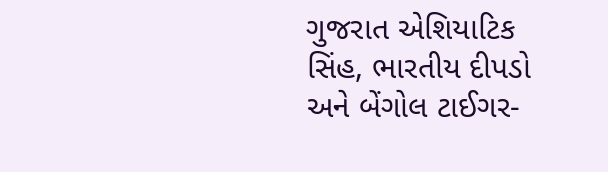ગુજરાત એશિયાટિક સિંહ, ભારતીય દીપડો અને બેંગોલ ટાઈગર-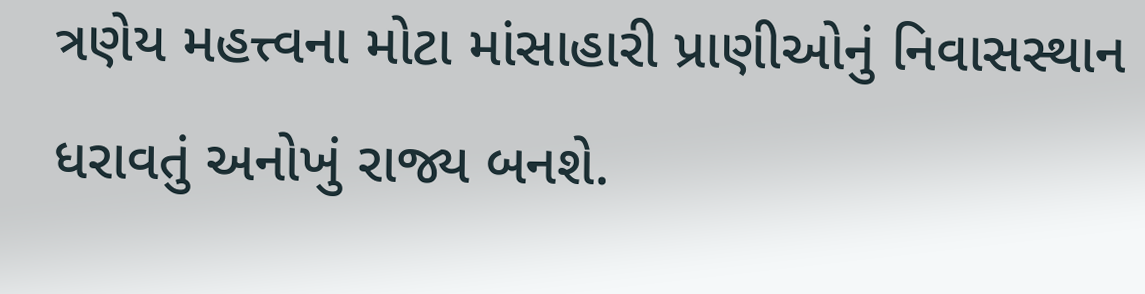ત્રણેય મહત્ત્વના મોટા માંસાહારી પ્રાણીઓનું નિવાસસ્થાન ધરાવતું અનોખું રાજ્ય બનશે.